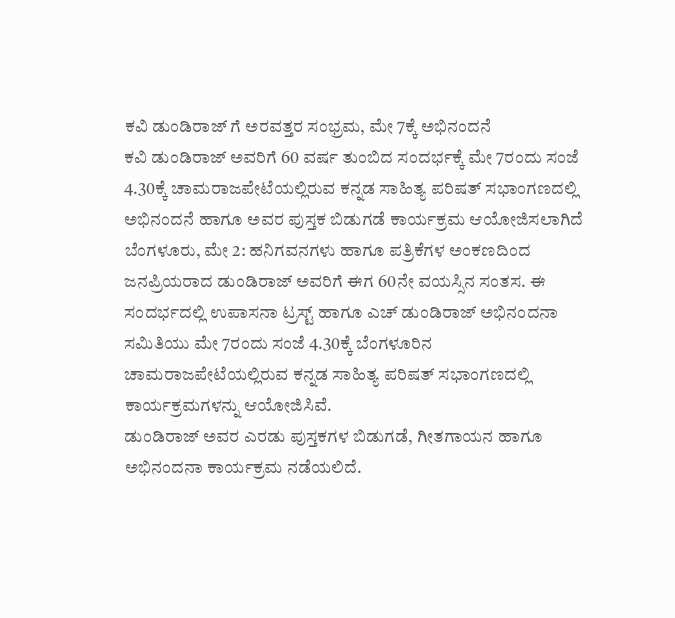ಕವಿ ಡುಂಡಿರಾಜ್ ಗೆ ಅರವತ್ತರ ಸಂಭ್ರಮ, ಮೇ 7ಕ್ಕೆ ಅಭಿನಂದನೆ
ಕವಿ ಡುಂಡಿರಾಜ್ ಅವರಿಗೆ 60 ವರ್ಷ ತುಂಬಿದ ಸಂದರ್ಭಕ್ಕೆ ಮೇ 7ರಂದು ಸಂಜೆ 4.30ಕ್ಕೆ ಚಾಮರಾಜಪೇಟೆಯಲ್ಲಿರುವ ಕನ್ನಡ ಸಾಹಿತ್ಯ ಪರಿಷತ್ ಸಭಾಂಗಣದಲ್ಲಿ ಅಭಿನಂದನೆ ಹಾಗೂ ಅವರ ಪುಸ್ತಕ ಬಿಡುಗಡೆ ಕಾರ್ಯಕ್ರಮ ಆಯೋಜಿಸಲಾಗಿದೆ
ಬೆಂಗಳೂರು, ಮೇ 2: ಹನಿಗವನಗಳು ಹಾಗೂ ಪತ್ರಿಕೆಗಳ ಅಂಕಣದಿಂದ ಜನಪ್ರಿಯರಾದ ಡುಂಡಿರಾಜ್ ಅವರಿಗೆ ಈಗ 60ನೇ ವಯಸ್ಸಿನ ಸಂತಸ. ಈ ಸಂದರ್ಭದಲ್ಲಿ ಉಪಾಸನಾ ಟ್ರಸ್ಟ್ ಹಾಗೂ ಎಚ್ ಡುಂಡಿರಾಜ್ ಅಭಿನಂದನಾ ಸಮಿತಿಯು ಮೇ 7ರಂದು ಸಂಜೆ 4.30ಕ್ಕೆ ಬೆಂಗಳೂರಿನ ಚಾಮರಾಜಪೇಟೆಯಲ್ಲಿರುವ ಕನ್ನಡ ಸಾಹಿತ್ಯ ಪರಿಷತ್ ಸಭಾಂಗಣದಲ್ಲಿ ಕಾರ್ಯಕ್ರಮಗಳನ್ನು ಆಯೋಜಿಸಿವೆ.
ಡುಂಡಿರಾಜ್ ಅವರ ಎರಡು ಪುಸ್ತಕಗಳ ಬಿಡುಗಡೆ, ಗೀತಗಾಯನ ಹಾಗೂ ಅಭಿನಂದನಾ ಕಾರ್ಯಕ್ರಮ ನಡೆಯಲಿದೆ.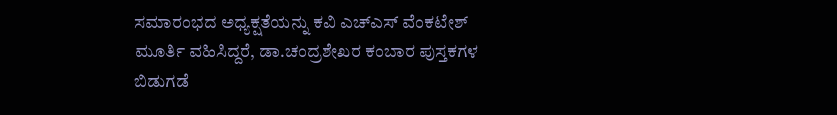ಸಮಾರಂಭದ ಅಧ್ಯಕ್ಷತೆಯನ್ನು ಕವಿ ಎಚ್ಎಸ್ ವೆಂಕಟೇಶ್ ಮೂರ್ತಿ ವಹಿಸಿದ್ದರೆ, ಡಾ.ಚಂದ್ರಶೇಖರ ಕಂಬಾರ ಪುಸ್ತಕಗಳ ಬಿಡುಗಡೆ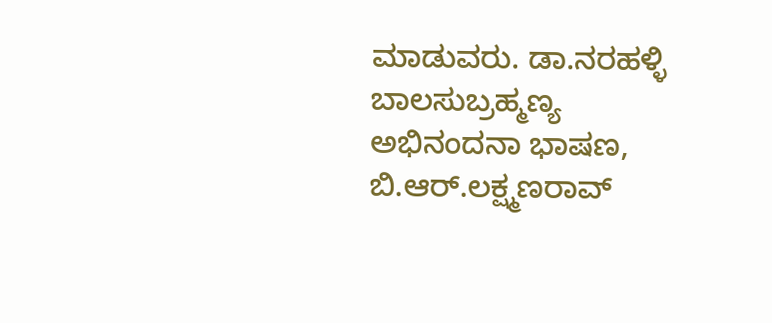ಮಾಡುವರು. ಡಾ.ನರಹಳ್ಳಿ ಬಾಲಸುಬ್ರಹ್ಮಣ್ಯ ಅಭಿನಂದನಾ ಭಾಷಣ, ಬಿ.ಆರ್.ಲಕ್ಷ್ಮಣರಾವ್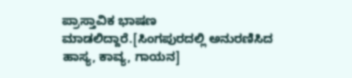ಪ್ರಾಸ್ತಾವಿಕ ಭಾಷಣ ಮಾಡಲಿದ್ದಾರೆ.[ಸಿಂಗಪುರದಲ್ಲಿ ಅನುರಣಿಸಿದ ಹಾಸ್ಯ, ಕಾವ್ಯ, ಗಾಯನ]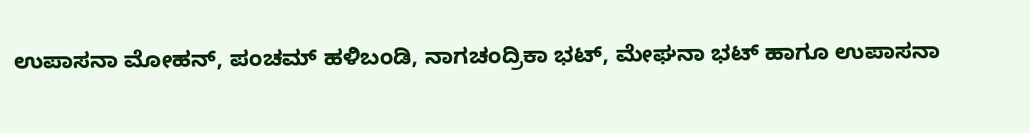ಉಪಾಸನಾ ಮೋಹನ್, ಪಂಚಮ್ ಹಳಿಬಂಡಿ, ನಾಗಚಂದ್ರಿಕಾ ಭಟ್, ಮೇಘನಾ ಭಟ್ ಹಾಗೂ ಉಪಾಸನಾ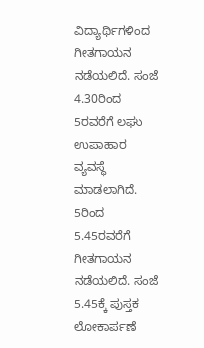ವಿದ್ಯಾರ್ಥಿಗಳಿಂದ ಗೀತಗಾಯನ ನಡೆಯಲಿದೆ. ಸಂಜೆ 4.30ರಿಂದ 5ರವರೆಗೆ ಲಘು ಉಪಾಹಾರ ವ್ಯವಸ್ಥೆ ಮಾಡಲಾಗಿದೆ. 5ರಿಂದ 5.45ರವರೆಗೆ ಗೀತಗಾಯನ ನಡೆಯಲಿದೆ. ಸಂಜೆ 5.45ಕ್ಕೆ ಪುಸ್ತಕ ಲೋಕಾರ್ಪಣೆ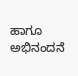ಹಾಗೂ ಅಭಿನಂದನೆ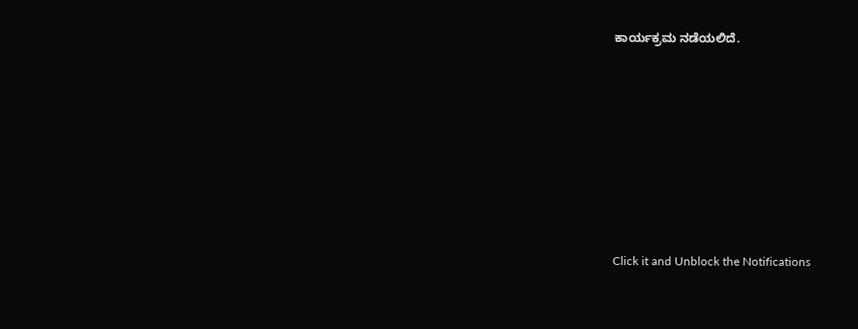ಕಾರ್ಯಕ್ರಮ ನಡೆಯಲಿದೆ.












Click it and Unblock the Notifications